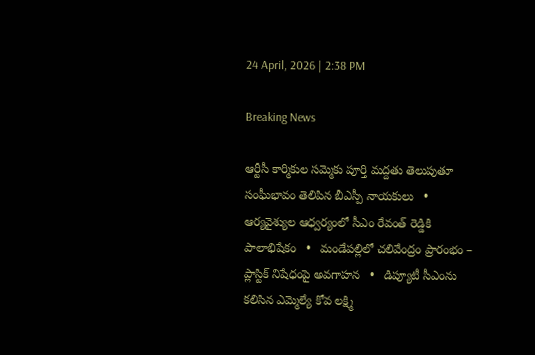24 April, 2026 | 2:38 PM

Breaking News

ఆర్టీసీ కార్మికుల సమ్మెకు పూర్తి మద్దతు తెలుపుతూ సంఘీభావం తెలిపిన బీఎస్పీ నాయకులు   •   ఆర్యవైశ్యుల ఆధ్వర్యంలో సీఎం రేవంత్ రెడ్డికి పాలాభిషేకం   •   మండేపల్లిలో చలివేంద్రం ప్రారంభం – ప్లాస్టిక్ నిషేధంపై అవగాహన   •   డిప్యూటీ సీఎంను కలిసిన ఎమ్మెల్యే కోవ లక్ష్మి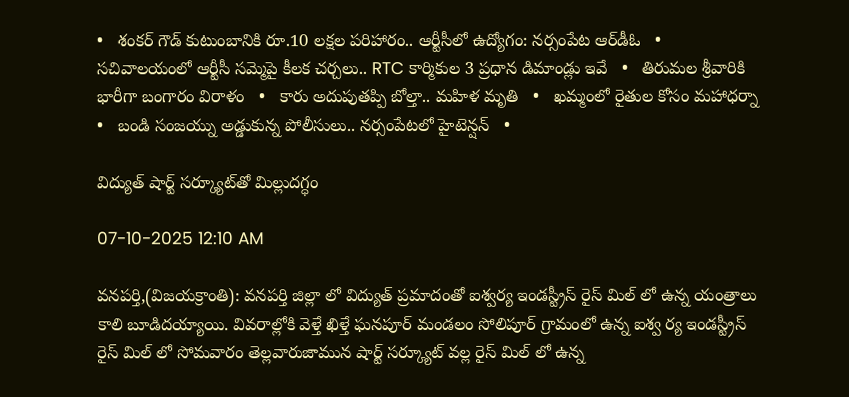•   శంకర్‌ గౌడ్ కుటుంబానికి రూ.10 లక్షల పరిహారం.. ఆర్టీసీలో ఉద్యోగం: నర్సంపేట ఆర్‌డీఓ   •   సచివాలయంలో ఆర్టీసీ సమ్మెపై కీలక చర్చలు.. RTC కార్మికుల 3 ప్రధాన డిమాండ్లు ఇవే   •   తిరుమల శ్రీవారికి భారీగా బంగారం విరాళం   •   కారు అదుపుతప్పి బోల్తా.. మహిళ మృతి   •   ఖమ్మంలో రైతుల కోసం మహాధర్నా   •   బండి సంజయ్ను అడ్డుకున్న పోలీసులు.. నర్సంపేటలో హైటెన్షన్   •

విద్యుత్ షార్ట్ సర్క్యూట్‌తో మిల్లుదగ్ధం

07-10-2025 12:10 AM

వనపర్తి,(విజయక్రాంతి): వనపర్తి జిల్లా లో విద్యుత్ ప్రమాదంతో ఐశ్వర్య ఇండస్ట్రీస్ రైస్ మిల్ లో ఉన్న యంత్రాలు కాలి బూడిదయ్యాయి. వివరాల్లోకి వెళ్తే ఖిళ్తే ఘనపూర్ మండలం సోలిపూర్ గ్రామంలో ఉన్న ఐశ్వ ర్య ఇండస్ట్రీస్ రైస్ మిల్ లో సోమవారం తెల్లవారుజామున షార్ట్ సర్క్యూట్ వల్ల రైస్ మిల్ లో ఉన్న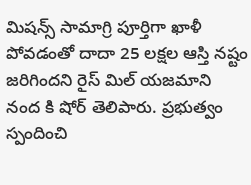మిషన్స్ సామాగ్రి పూర్తిగా ఖాళీ పోవడంతో దాదా 25 లక్షల ఆస్తి నష్టం జరిగిందని రైస్ మిల్ యజమాని నంద కి షోర్ తెలిపారు. ప్రభుత్వం స్పందించి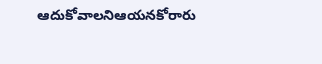ఆదుకోవాలనిఆయనకోరారు